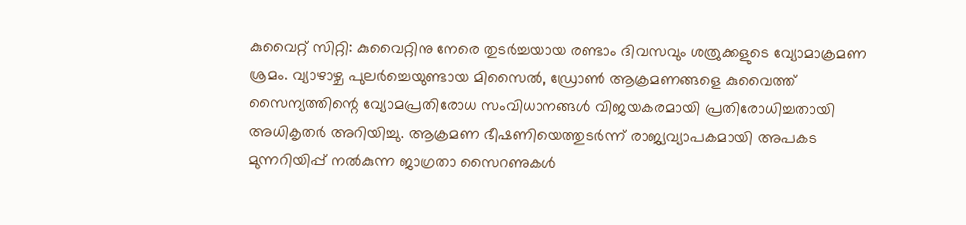കുവൈറ്റ് സിറ്റി: കുവൈറ്റിനു നേരെ തുടർച്ചയായ രണ്ടാം ദിവസവും ശത്രുക്കളുടെ വ്യോമാക്രമണ ശ്രമം. വ്യാഴാഴ്ച പുലർച്ചെയുണ്ടായ മിസൈൽ, ഡ്രോൺ ആക്രമണങ്ങളെ കുവൈത്ത് സൈന്യത്തിന്റെ വ്യോമപ്രതിരോധ സംവിധാനങ്ങൾ വിജയകരമായി പ്രതിരോധിച്ചതായി അധികൃതർ അറിയിച്ചു. ആക്രമണ ഭീഷണിയെത്തുടർന്ന് രാജ്യവ്യാപകമായി അപകട മുന്നറിയിപ്പ് നൽകുന്ന ജാഗ്രതാ സൈറണുകൾ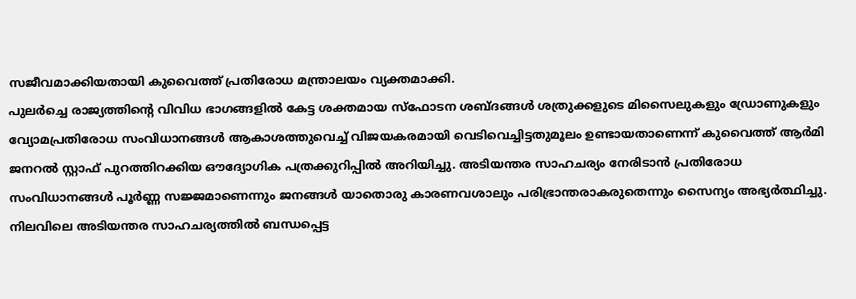സജീവമാക്കിയതായി കുവൈത്ത് പ്രതിരോധ മന്ത്രാലയം വ്യക്തമാക്കി.
പുലർച്ചെ രാജ്യത്തിന്റെ വിവിധ ഭാഗങ്ങളിൽ കേട്ട ശക്തമായ സ്ഫോടന ശബ്ദങ്ങൾ ശത്രുക്കളുടെ മിസൈലുകളും ഡ്രോണുകളും വ്യോമപ്രതിരോധ സംവിധാനങ്ങൾ ആകാശത്തുവെച്ച് വിജയകരമായി വെടിവെച്ചിട്ടതുമൂലം ഉണ്ടായതാണെന്ന് കുവൈത്ത് ആർമി ജനറൽ സ്റ്റാഫ് പുറത്തിറക്കിയ ഔദ്യോഗിക പത്രക്കുറിപ്പിൽ അറിയിച്ചു. അടിയന്തര സാഹചര്യം നേരിടാൻ പ്രതിരോധ സംവിധാനങ്ങൾ പൂർണ്ണ സജ്ജമാണെന്നും ജനങ്ങൾ യാതൊരു കാരണവശാലും പരിഭ്രാന്തരാകരുതെന്നും സൈന്യം അഭ്യർത്ഥിച്ചു.
നിലവിലെ അടിയന്തര സാഹചര്യത്തിൽ ബന്ധപ്പെട്ട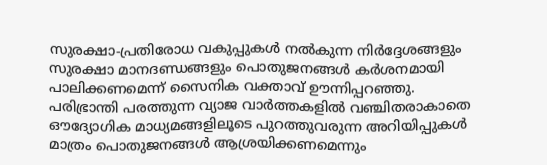സുരക്ഷാ-പ്രതിരോധ വകുപ്പുകൾ നൽകുന്ന നിർദ്ദേശങ്ങളും സുരക്ഷാ മാനദണ്ഡങ്ങളും പൊതുജനങ്ങൾ കർശനമായി പാലിക്കണമെന്ന് സൈനിക വക്താവ് ഊന്നിപ്പറഞ്ഞു. പരിഭ്രാന്തി പരത്തുന്ന വ്യാജ വാർത്തകളിൽ വഞ്ചിതരാകാതെ ഔദ്യോഗിക മാധ്യമങ്ങളിലൂടെ പുറത്തുവരുന്ന അറിയിപ്പുകൾ മാത്രം പൊതുജനങ്ങൾ ആശ്രയിക്കണമെന്നും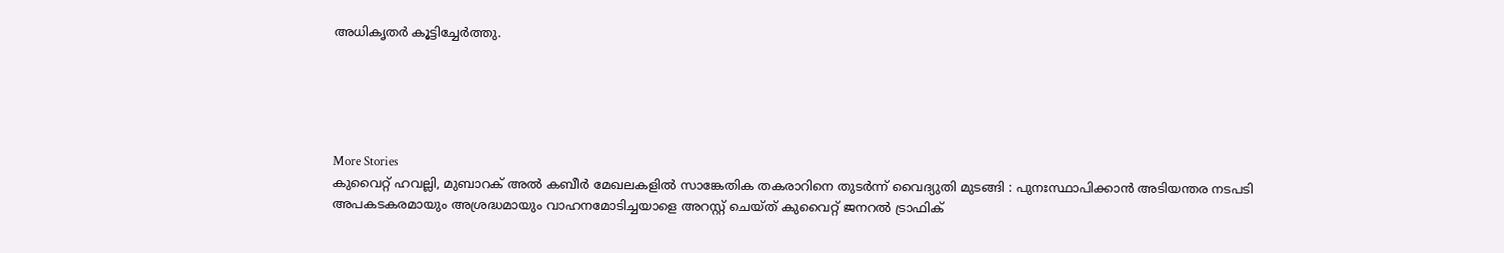അധികൃതർ കൂട്ടിച്ചേർത്തു.





More Stories
കുവൈറ്റ് ഹവല്ലി, മുബാറക് അൽ കബീർ മേഖലകളിൽ സാങ്കേതിക തകരാറിനെ തുടർന്ന് വൈദ്യുതി മുടങ്ങി : പുനഃസ്ഥാപിക്കാൻ അടിയന്തര നടപടി
അപകടകരമായും അശ്രദ്ധമായും വാഹനമോടിച്ചയാളെ അറസ്റ്റ് ചെയ്ത് കുവൈറ്റ് ജനറൽ ട്രാഫിക്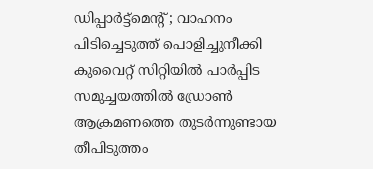ഡിപ്പാർട്ട്മെന്റ് ; വാഹനം പിടിച്ചെടുത്ത് പൊളിച്ചുനീക്കി
കുവൈറ്റ് സിറ്റിയിൽ പാർപ്പിട സമുച്ചയത്തിൽ ഡ്രോൺ ആക്രമണത്തെ തുടർന്നുണ്ടായ തീപിടുത്തം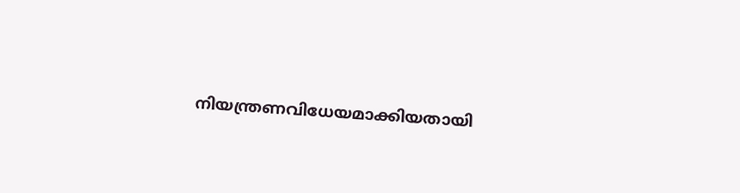നിയന്ത്രണവിധേയമാക്കിയതായി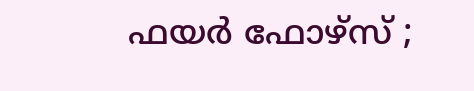ഫയർ ഫോഴ്സ് ;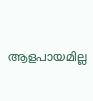ആളപായമില്ല